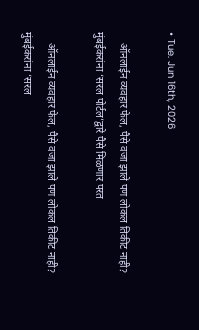• Tue. Jun 16th, 2026

    ऑनलाईन व्यवहार फेल, पैसे वजा झाले पण लोकल तिकीट नाही? मुंबईकरांना ‘सरल पोर्टल’द्वारे पैसे मिळणार परत

    ऑनलाईन व्यवहार फेल, पैसे वजा झाले पण लोकल तिकीट नाही? मुंबईकरांना ‘सरल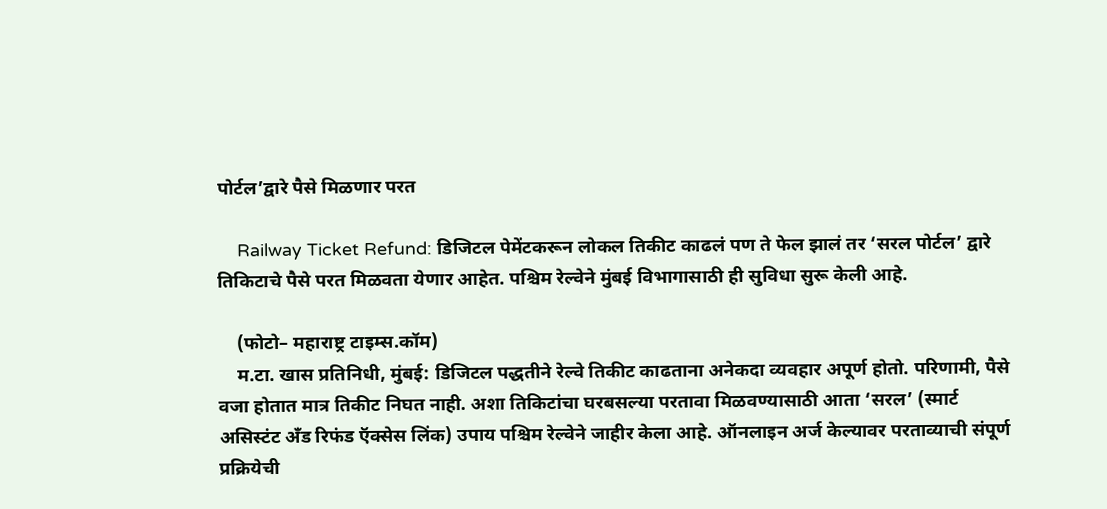पोर्टल’द्वारे पैसे मिळणार परत

    Railway Ticket Refund: डिजिटल पेमेंटकरून लोकल तिकीट काढलं पण ते फेल झालं तर ‘सरल पोर्टल’ द्वारे तिकिटाचे पैसे परत मिळवता येणार आहेत. पश्चिम रेल्वेने मुंबई विभागासाठी ही सुविधा सुरू केली आहे.

    (फोटो– महाराष्ट्र टाइम्स.कॉम)
    म.टा. खास प्रतिनिधी, मुंबई: डिजिटल पद्धतीने रेल्वे तिकीट काढताना अनेकदा व्यवहार अपूर्ण होतो. परिणामी, पैसे वजा होतात मात्र तिकीट निघत नाही. अशा तिकिटांचा घरबसल्या परतावा मिळवण्यासाठी आता ‘सरल’ (स्मार्ट असिस्टंट अँड रिफंड ऍक्सेस लिंक) उपाय पश्चिम रेल्वेने जाहीर केला आहे. ऑनलाइन अर्ज केल्यावर परताव्याची संपूर्ण प्रक्रियेची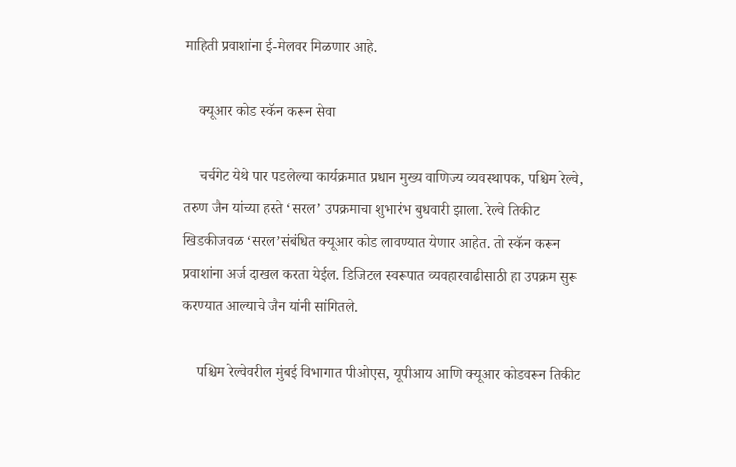माहिती प्रवाशांना ई-मेलवर मिळणार आहे.

    क्यूआर कोड स्कॅन करून सेवा

    चर्चगेट येथे पार पडलेल्या कार्यक्रमात प्रधान मुख्य वाणिज्य व्यवस्थापक, पश्चिम रेल्वे, तरुण जैन यांच्या हस्ते ‘सरल’ उपक्रमाचा शुभारंभ बुधवारी झाला. रेल्वे तिकीट खिडकीजवळ ‘सरल’संबंधित क्यूआर कोड लावण्यात येणार आहेत. तो स्कॅन करून प्रवाशांना अर्ज दाखल करता येईल. डिजिटल स्वरूपात व्यवहारवाढीसाठी हा उपक्रम सुरू करण्यात आल्याचे जैन यांनी सांगितले.

    पश्चिम रेल्वेवरील मुंबई विभागात पीओएस, यूपीआय आणि क्यूआर कोडवरून तिकीट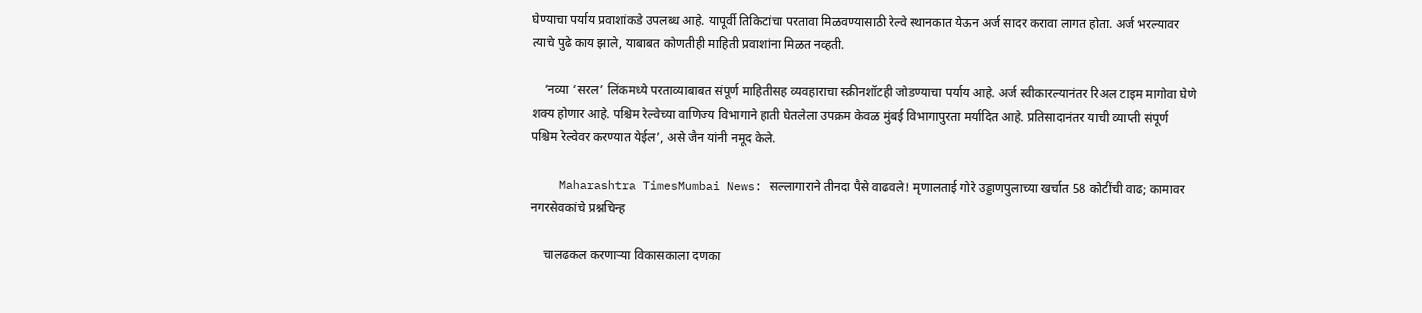घेण्याचा पर्याय प्रवाशांकडे उपलब्ध आहे. यापूर्वी तिकिटांचा परतावा मिळवण्यासाठी रेल्वे स्थानकात येऊन अर्ज सादर करावा लागत होता. अर्ज भरल्यावर त्याचे पुढे काय झाले, याबाबत कोणतीही माहिती प्रवाशांना मिळत नव्हती.

    ‘नव्या ‘सरल’ लिंकमध्ये परताव्याबाबत संपूर्ण माहितीसह व्यवहाराचा स्क्रीनशॉटही जोडण्याचा पर्याय आहे. अर्ज स्वीकारल्यानंतर रिअल टाइम मागोवा घेणे शक्य होणार आहे. पश्चिम रेल्वेच्या वाणिज्य विभागाने हाती घेतलेला उपक्रम केवळ मुंबई विभागापुरता मर्यादित आहे. प्रतिसादानंतर याची व्याप्ती संपूर्ण पश्चिम रेल्वेवर करण्यात येईल’, असे जैन यांनी नमूद केले.

    Maharashtra TimesMumbai News: सल्लागाराने तीनदा पैसे वाढवले! मृणालताई गोरे उड्डाणपुलाच्या खर्चात 58 कोटींची वाढ; कामावर नगरसेवकांचे प्रश्नचिन्ह

    चालढकल करणाऱ्या विकासकाला दणका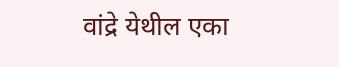वांद्रे येथील एका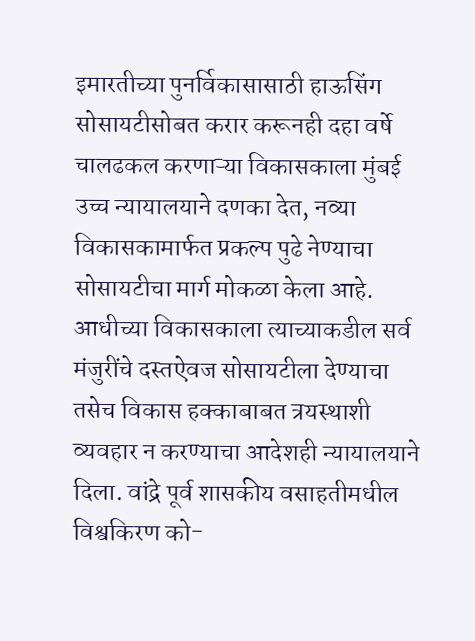इमारतीच्या पुनर्विकासासाठी हाऊसिंग सोसायटीसोबत करार करूनही दहा वर्षे चालढकल करणाऱ्या विकासकाला मुंबई उच्च न्यायालयाने दणका देत, नव्या विकासकामार्फत प्रकल्प पुढे नेण्याचा सोसायटीचा मार्ग मोकळा केला आहे. आधीच्या विकासकाला त्याच्याकडील सर्व मंजुरींचे दस्तऐवज सोसायटीला देण्याचा तसेच विकास हक्काबाबत त्रयस्थाशी व्यवहार न करण्याचा आदेशही न्यायालयाने दिला. वांद्रे पूर्व शासकीय वसाहतीमधील विश्वकिरण को-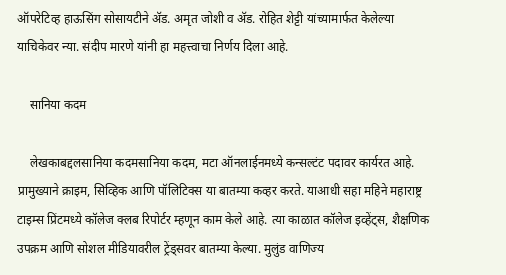ऑपरेटिव्ह हाऊसिंग सोसायटीने ॲड. अमृत जोशी व ॲड. रोहित शेट्टी यांच्यामार्फत केलेल्या याचिकेवर न्या. संदीप मारणे यांनी हा महत्त्वाचा निर्णय दिला आहे.

    सानिया कदम

    लेखकाबद्दलसानिया कदमसानिया कदम, मटा ऑनलाईनमध्ये कन्सल्टंट पदावर कार्यरत आहे. प्रामुख्याने क्राइम, सिव्हिक आणि पॉलिटिक्स या बातम्या कव्हर करते. याआधी सहा महिने महाराष्ट्र टाइम्स प्रिंटमध्ये कॉलेज क्लब रिपोर्टर म्हणून काम केले आहे. त्या काळात कॉलेज इव्हेंट्स, शैक्षणिक उपक्रम आणि सोशल मीडियावरील ट्रेंड्सवर बातम्या केल्या. मुलुंड वाणिज्य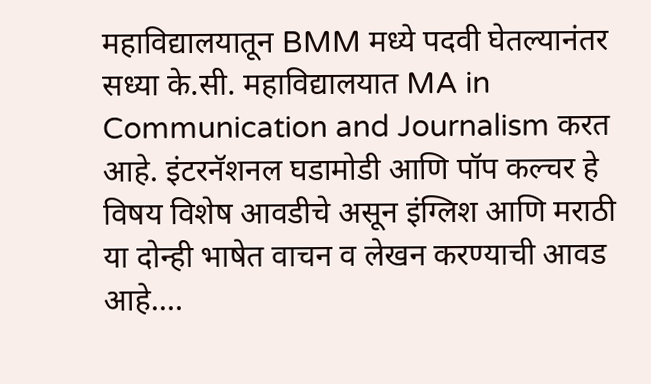महाविद्यालयातून BMM मध्ये पदवी घेतल्यानंतर सध्या के.सी. महाविद्यालयात MA in Communication and Journalism करत आहे. इंटरनॅशनल घडामोडी आणि पॉप कल्चर हे विषय विशेष आवडीचे असून इंग्लिश आणि मराठी या दोन्ही भाषेत वाचन व लेखन करण्याची आवड आहे.…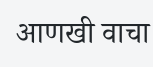आणखी वाचा